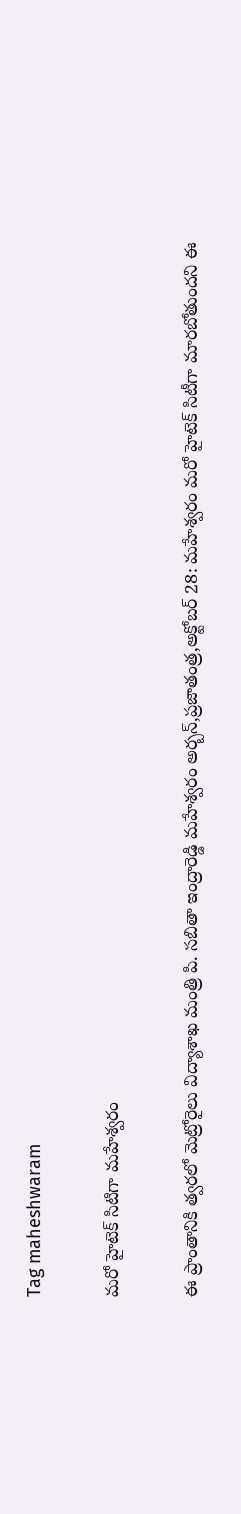Tag maheshwaram

మరో హైటెక్‌ ‌సిటిగా మహేశ్వరం

ఈ ప్రాంతానికి త్వరలో మెట్రోరైలు విద్యాశాఖ మంత్రి పి. సబితా ఇంద్రారెడ్డి మహేశ్వరం అర్బన్‌,ప్రజాతంత్ర,అక్టోబర్‌ 28: మహేశ్వరం మరో హైటెక్‌ ‌సిటీగా మారబోతుందని ఈ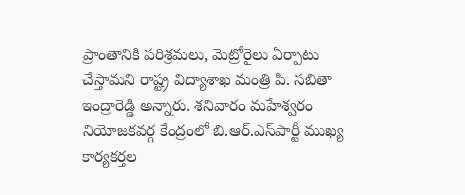ప్రాంతానికి పరిశ్రమలు, మెట్రోరైలు ఏర్పాటు చేస్తామని రాష్ట్ర విద్యాశాఖ మంత్రి పి. సబితా ఇంద్రారెడ్డి అన్నారు. శనివారం మహేశ్వరం నియోజకవర్గ కేంద్రంలో బి.ఆర్‌.ఎస్‌‌పార్టీ ముఖ్య కార్యకర్తల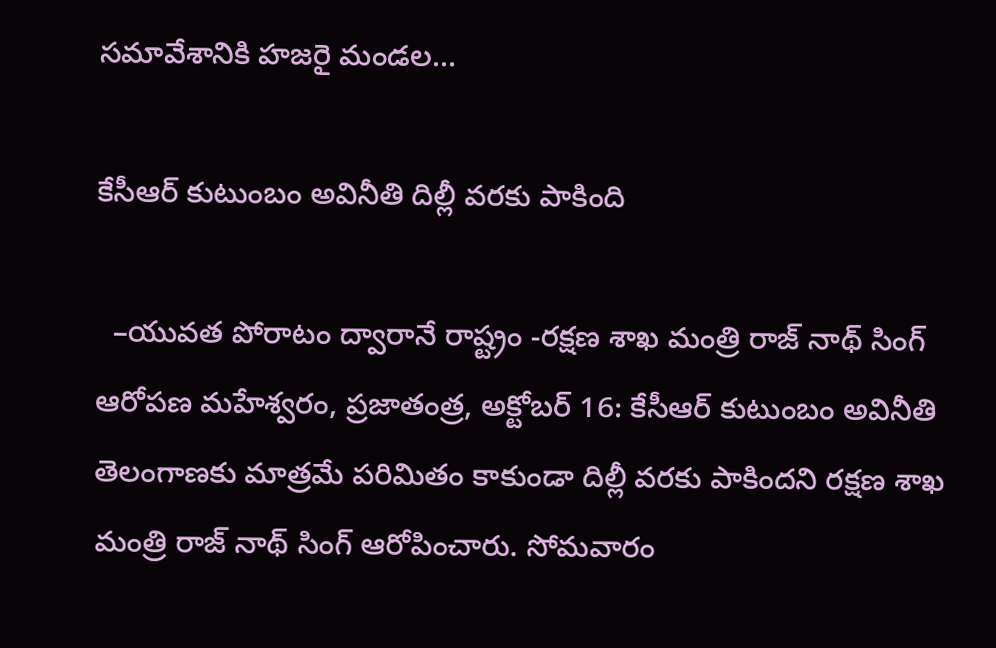సమావేశానికి హజరై మండల…

కేసీఆర్ కుటుంబం అవినీతి దిల్లీ వరకు పాకింది

  –యువత పోరాటం ద్వారానే రాష్ట్రం -రక్షణ శాఖ మంత్రి రాజ్ నాథ్ సింగ్ ఆరోపణ మహేశ్వరం, ప్రజాతంత్ర, అక్టోబర్ 16: కేసీఆర్ కుటుంబం అవినీతి తెలంగాణకు మాత్రమే పరిమితం కాకుండా దిల్లీ వరకు పాకిందని రక్షణ శాఖ మంత్రి రాజ్ నాథ్ సింగ్ ఆరోపించారు. సోమవారం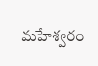మహేశ్వరం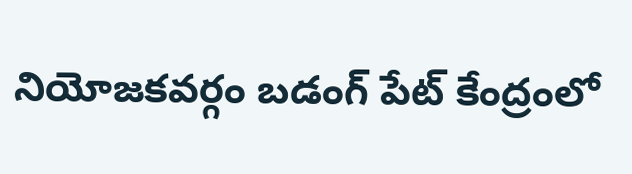నియోజకవర్గం బడంగ్ పేట్ కేంద్రంలో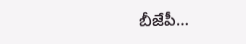బీజేపీ…